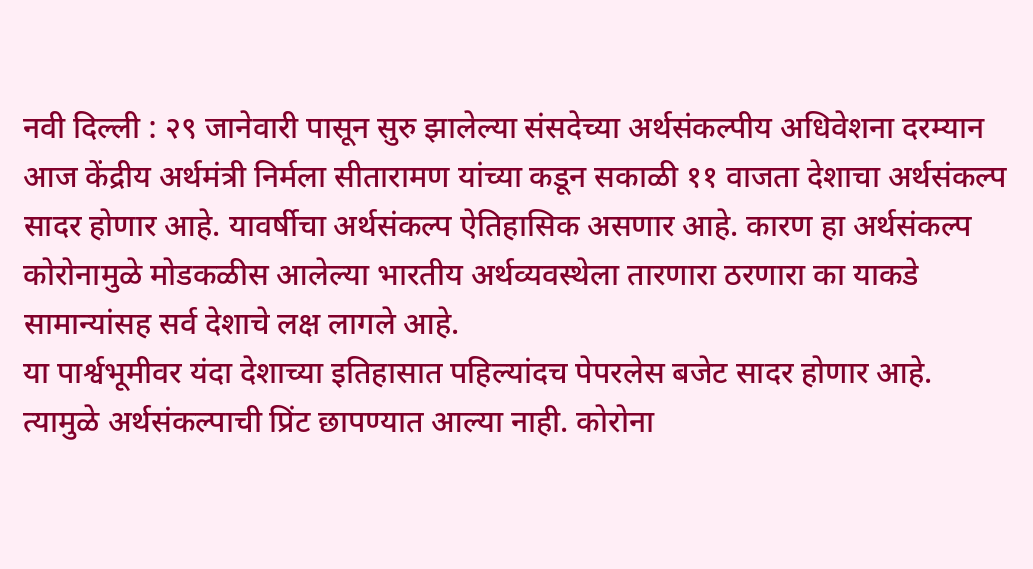नवी दिल्ली : २९ जानेवारी पासून सुरु झालेल्या संसदेच्या अर्थसंकल्पीय अधिवेशना दरम्यान आज केंद्रीय अर्थमंत्री निर्मला सीतारामण यांच्या कडून सकाळी ११ वाजता देशाचा अर्थसंकल्प सादर होणार आहे. यावर्षीचा अर्थसंकल्प ऐतिहासिक असणार आहे. कारण हा अर्थसंकल्प कोरोनामुळे मोडकळीस आलेल्या भारतीय अर्थव्यवस्थेला तारणारा ठरणारा का याकडे सामान्यांसह सर्व देशाचे लक्ष लागले आहे.
या पार्श्वभूमीवर यंदा देशाच्या इतिहासात पहिल्यांदच पेपरलेस बजेट सादर होणार आहे. त्यामुळे अर्थसंकल्पाची प्रिंट छापण्यात आल्या नाही. कोरोना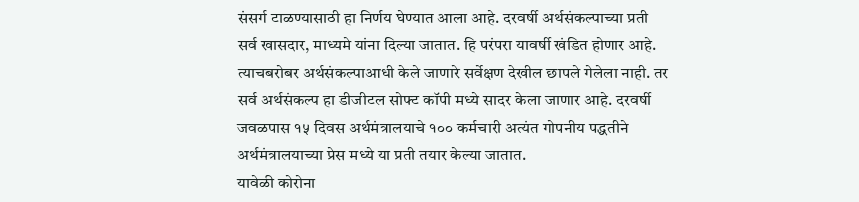संसर्ग टाळण्यासाठी हा निर्णय घेण्यात आला आहे. दरवर्षी अर्थसंकल्पाच्या प्रती सर्व खासदार, माध्यमे यांना दिल्या जातात. हि परंपरा यावर्षी खंडित होणार आहे. त्याचबरोबर अर्थसंकल्पाआधी केले जाणारे सर्वेक्षण देखील छापले गेलेला नाही. तर सर्व अर्थसंकल्प हा डीजीटल सोफ्ट कॉपी मध्ये सादर केला जाणार आहे. दरवर्षी जवळपास १५ दिवस अर्थमंत्रालयाचे १०० कर्मचारी अत्यंत गोपनीय पद्धतीने अर्थमंत्रालयाच्या प्रेस मध्ये या प्रती तयार केल्या जातात.
यावेळी कोरोना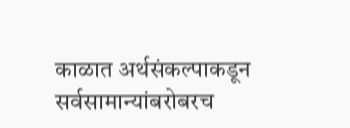काळात अर्थसंकल्पाकडून सर्वसामान्यांबरोबरच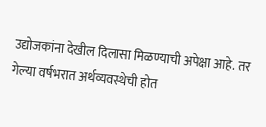उद्योजकांना देखील दिलासा मिळण्याची अपेक्षा आहे. तर गेल्या वर्षभरात अर्थव्यवस्थेची होत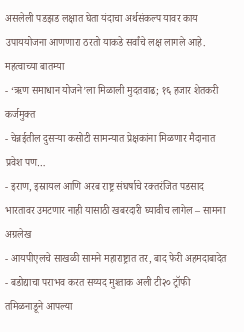असलेली पडझड लक्षात घेता यंदाचा अर्थसंकल्प यावर काय उपाययोजना आणणारा ठरतो याकडे सर्वांचे लक्ष लागले आहे.
महत्वाच्या बातम्या
- ‘ऋण समाधान योजने’ला मिळाली मुदतवाढ; १६ हजार शेतकरी कर्जमुक्त
- चेन्नईतील दुसऱ्या कसोटी सामन्यात प्रेक्षकांना मिळणार मैदानात प्रवेश पण…
- इराण, इस्रायल आणि अरब राष्ट्र संघर्षाचे रक्तरंजित पडसाद भारतावर उमटणार नाही यासाठी खबरदारी घ्यावीच लागेल – सामना अग्रलेख
- आयपीएलचे साखळी सामने महाराष्ट्रात तर, बाद फेरी अहमदाबादेत
- बडोद्याचा पराभव करत सय्यद मुश्ताक अली टी२० ट्रॉफी तमिळनाडूने आपल्या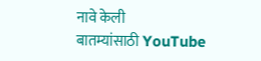नावे केली
बातम्यांसाठी YouTube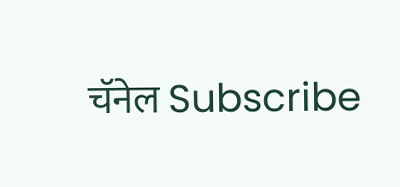चॅनेल Subscribe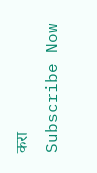करा
Subscribe Now